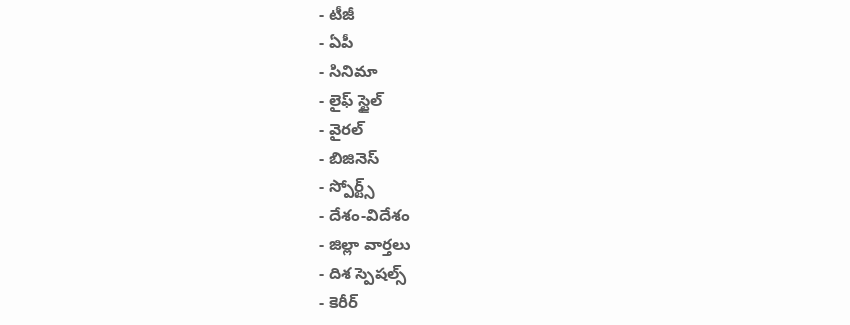- టీజీ
- ఏపీ
- సినిమా
- లైఫ్ స్టైల్
- వైరల్
- బిజినెస్
- స్పోర్ట్స్
- దేశం-విదేశం
- జిల్లా వార్తలు
- దిశ స్పెషల్స్
- కెరీర్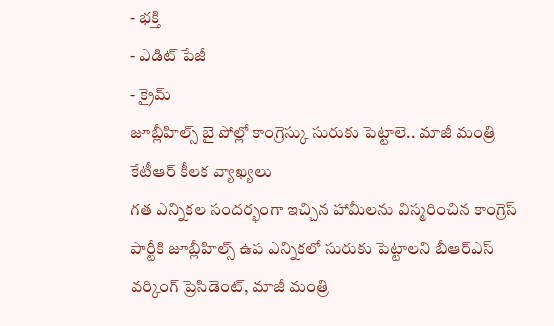- భక్తి
- ఎడిట్ పేజీ
- క్రైమ్
జూబ్లీహిల్స్ బై పోల్లో కాంగ్రెస్కు సురుకు పెట్టాలె.. మాజీ మంత్రి కేటీఆర్ కీలక వ్యాఖ్యలు
గత ఎన్నికల సందర్భంగా ఇచ్చిన హామీలను విస్మరించిన కాంగ్రెస్ పార్టీకి జూబ్లీహిల్స్ ఉప ఎన్నికలో సురుకు పెట్టాలని బీఆర్ఎస్ వర్కింగ్ ప్రెసిడెంట్, మాజీ మంత్రి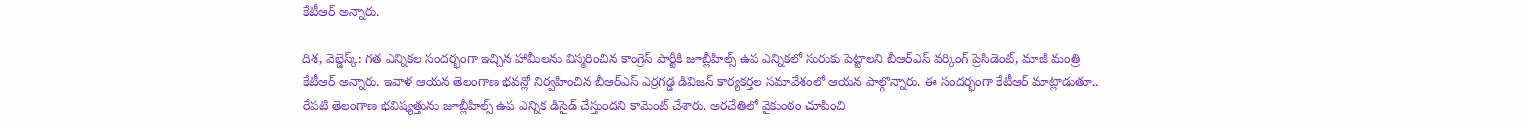కేటీఆర్ అన్నారు.

దిశ, వెబ్డెస్క్: గత ఎన్నికల సందర్భంగా ఇచ్చిన హామీలను విస్మరించిన కాంగ్రెస్ పార్టీకి జూబ్లీహిల్స్ ఉప ఎన్నికలో సురుకు పెట్టాలని బీఆర్ఎస్ వర్కింగ్ ప్రెసిడెంట్, మాజీ మంత్రి కేటీఆర్ అన్నారు. ఇవాళ ఆయన తెలంగాణ భవన్లో నిర్వహించిన బీఆర్ఎస్ ఎర్రగడ్డ డివిజన్ కార్యకర్తల సమావేశంలో ఆయన పాల్గొన్నారు. ఈ సందర్భంగా కేటీఆర్ మాట్లాడుతూ.. రేపటి తెలంగాణ భవిష్యత్తును జూబ్లీహిల్స్ ఉప ఎన్నిక డిసైడ్ చేస్తుందని కామెంట్ చేశారు. అరచేతిలో వైకుంఠం చూపించి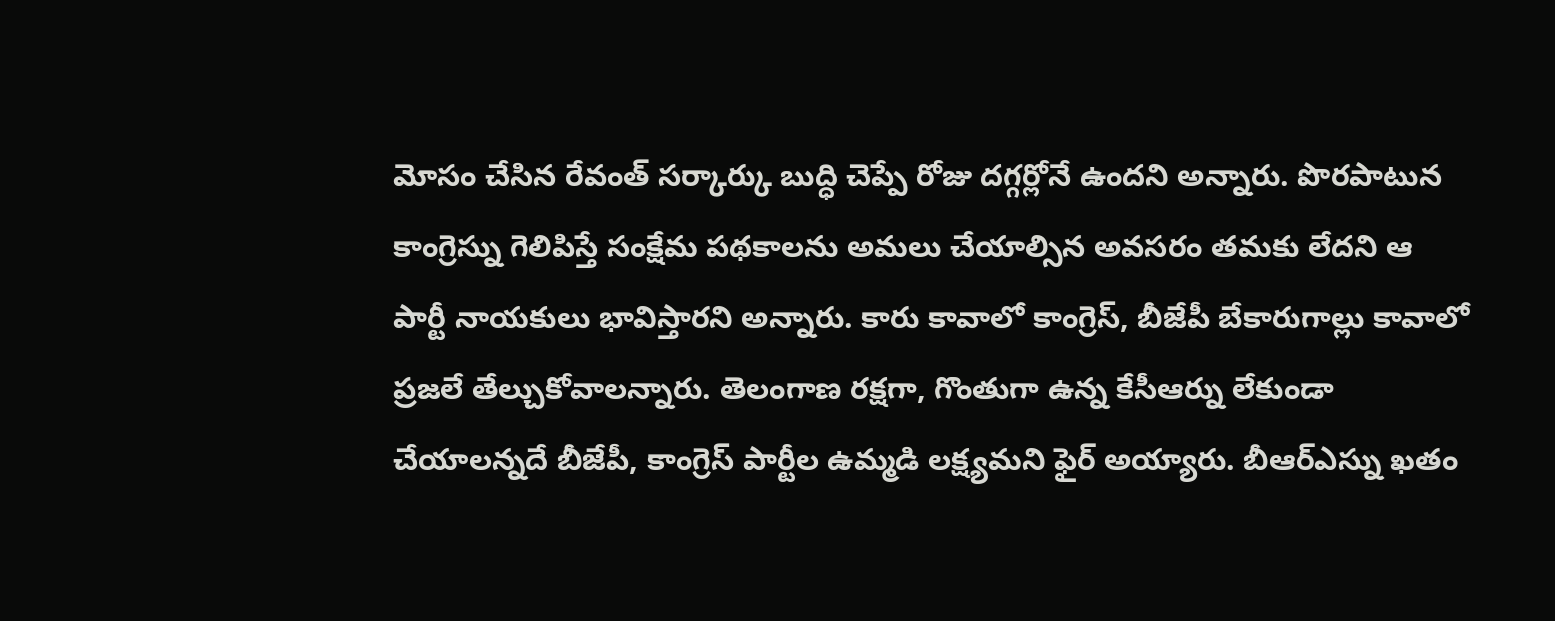మోసం చేసిన రేవంత్ సర్కార్కు బుద్ధి చెప్పే రోజు దగ్గర్లోనే ఉందని అన్నారు. పొరపాటున కాంగ్రెస్ను గెలిపిస్తే సంక్షేమ పథకాలను అమలు చేయాల్సిన అవసరం తమకు లేదని ఆ పార్టీ నాయకులు భావిస్తారని అన్నారు. కారు కావాలో కాంగ్రెస్, బీజేపీ బేకారుగాల్లు కావాలో ప్రజలే తేల్చుకోవాలన్నారు. తెలంగాణ రక్షగా, గొంతుగా ఉన్న కేసీఆర్ను లేకుండా చేయాలన్నదే బీజేపీ, కాంగ్రెస్ పార్టీల ఉమ్మడి లక్ష్యమని ఫైర్ అయ్యారు. బీఆర్ఎస్ను ఖతం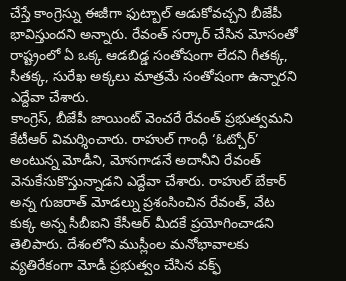చేస్తే కాంగ్రెస్ను ఈజీగా ఫుట్బాల్ ఆడుకోవచ్చని బీజేపీ భావిస్తుందని అన్నారు. రేవంత్ సర్కార్ చేసిన మోసంతో రాష్ట్రంలో ఏ ఒక్క ఆడబిడ్డ సంతోషంగా లేదని గీతక్క, సీతక్క, సురేఖ అక్కలు మాత్రమే సంతోషంగా ఉన్నారని ఎద్దేవా చేశారు.
కాంగ్రెస్, బీజేపీ జాయింట్ వెంచరే రేవంత్ ప్రభుత్వమని కేటీఆర్ విమర్శించారు. రాహుల్ గాంధీ ‘ఓట్చోర్’ అంటున్న మోడీని, మోసగాడనే అదానీని రేవంత్ వెనుకేసుకొస్తున్నాడని ఎద్దేవా చేశారు. రాహుల్ బేకార్ అన్న గుజరాత్ మోడల్ను ప్రశంసించిన రేవంత్, వేట కుక్క అన్న సీబీఐని కేసీఆర్ మీదకే ప్రయోగించాడని తెలిపారు. దేశంలోని ముస్లీంల మనోభావాలకు వ్యతిరేకంగా మోడీ ప్రభుత్వం చేసిన వక్ఫ్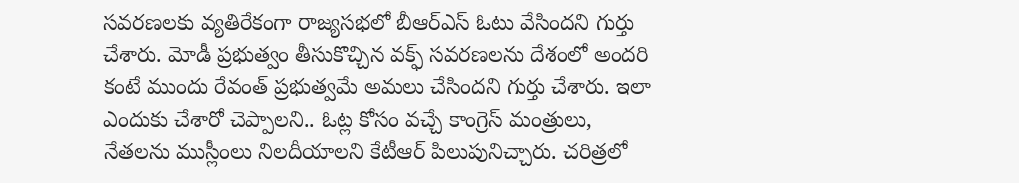సవరణలకు వ్యతిరేకంగా రాజ్యసభలో బీఆర్ఎస్ ఓటు వేసిందని గుర్తు చేశారు. మోడీ ప్రభుత్వం తీసుకొచ్చిన వక్ఫ్ సవరణలను దేశంలో అందరి కంటే ముందు రేవంత్ ప్రభుత్వమే అమలు చేసిందని గుర్తు చేశారు. ఇలా ఎందుకు చేశారో చెప్పాలని.. ఓట్ల కోసం వచ్చే కాంగ్రెస్ మంత్రులు, నేతలను ముస్లీంలు నిలదీయాలని కేటీఆర్ పిలుపునిచ్చారు. చరిత్రలో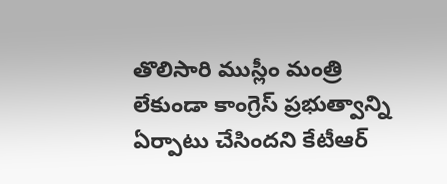తొలిసారి ముస్లీం మంత్రి లేకుండా కాంగ్రెస్ ప్రభుత్వాన్ని ఏర్పాటు చేసిందని కేటీఆర్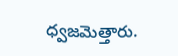ధ్వజమెత్తారు.